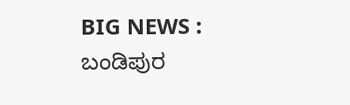BIG NEWS : ಬಂಡಿಪುರ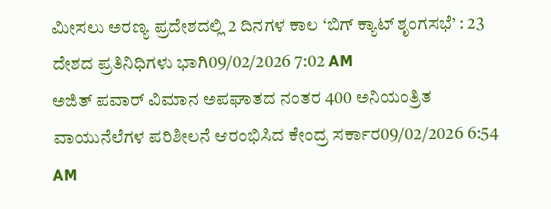ಮೀಸಲು ಅರಣ್ಯ ಪ್ರದೇಶದಲ್ಲಿ 2 ದಿನಗಳ ಕಾಲ ‘ಬಿಗ್ ಕ್ಯಾಟ್ ಶೃಂಗಸಭೆ’ : 23 ದೇಶದ ಪ್ರತಿನಿಧಿಗಳು ಭಾಗಿ09/02/2026 7:02 AM
ಅಜಿತ್ ಪವಾರ್ ವಿಮಾನ ಅಪಘಾತದ ನಂತರ 400 ಅನಿಯಂತ್ರಿತ ವಾಯುನೆಲೆಗಳ ಪರಿಶೀಲನೆ ಆರಂಭಿಸಿದ ಕೇಂದ್ರ ಸರ್ಕಾರ09/02/2026 6:54 AM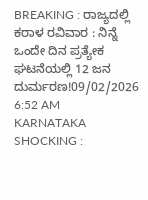BREAKING : ರಾಜ್ಯದಲ್ಲಿ ಕರಾಳ ರವಿವಾರ : ನಿನ್ನೆ ಒಂದೇ ದಿನ ಪ್ರತ್ಯೇಕ ಘಟನೆಯಲ್ಲಿ 12 ಜನ ದುರ್ಮರಣ!09/02/2026 6:52 AM
KARNATAKA SHOCKING :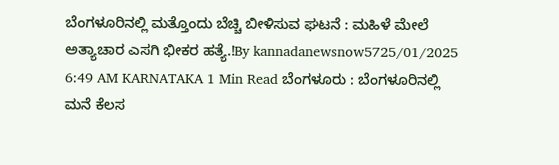ಬೆಂಗಳೂರಿನಲ್ಲಿ ಮತ್ತೊಂದು ಬೆಚ್ಚಿ ಬೀಳಿಸುವ ಘಟನೆ : ಮಹಿಳೆ ಮೇಲೆ ಅತ್ಯಾಚಾರ ಎಸಗಿ ಭೀಕರ ಹತ್ಯೆ.!By kannadanewsnow5725/01/2025 6:49 AM KARNATAKA 1 Min Read ಬೆಂಗಳೂರು : ಬೆಂಗಳೂರಿನಲ್ಲಿ ಮನೆ ಕೆಲಸ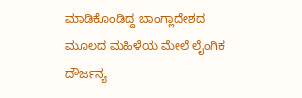ಮಾಡಿಕೊಂಡಿದ್ದ ಬಾಂಗ್ಲಾದೇಶದ ಮೂಲದ ಮಹಿಳೆಯ ಮೇಲೆ ಲೈಂಗಿಕ ದೌರ್ಜನ್ಯ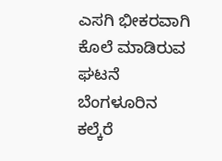ಎಸಗಿ ಭೀಕರವಾಗಿ ಕೊಲೆ ಮಾಡಿರುವ ಘಟನೆ ಬೆಂಗಳೂರಿನ ಕಲ್ಕೆರೆ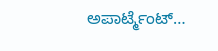ಅಪಾರ್ಟ್ಮೆಂಟ್…